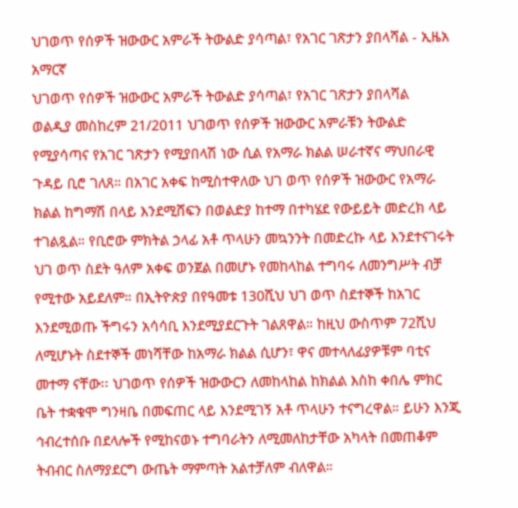ህገወጥ የሰዎች ዝውውር አምራች ትውልድ ያሳጣል፣ የአገር ገጽታን ያበላሻል - ኢዜአ አማርኛ
ህገወጥ የሰዎች ዝውውር አምራች ትውልድ ያሳጣል፣ የአገር ገጽታን ያበላሻል
ወልዲያ መስከረም 21/2011 ህገወጥ የሰዎች ዝውውር አምራቹን ትውልድ የሚያሳጣና የአገር ገጽታን የሚያበላሽ ነው ሲል የአማራ ክልል ሠራተኛና ማህበራዊ ጉዳይ ቢሮ ገለጸ። በአገር አቀፍ ከሚስተዋለው ህገ ወጥ የሰዎች ዝውውር የአማራ ክልል ከግማሽ በላይ እንደሚሸፍን በወልድያ ከተማ በተካሄደ የውይይት መድረክ ላይ ተገልጿል። የቢሮው ምክትል ኃላፊ አቶ ጥላሁን መኳንንት በመድረኩ ላይ እንደተናገሩት ህገ ወጥ ስደት ዓለም አቀፍ ወንጀል በመሆኑ የመከላከል ተግባሩ ለመንግሥት ብቻ የሚተው አይደለም። በኢትዮጵያ በየዓመቱ 130ሺህ ህገ ወጥ ስደተኞች ከአገር እንደሚወጡ ችግሩን አሳሳቢ እንደሚያደርጉት ገልጸዋል። ከዚህ ውስጥም 72ሺህ ለሚሆኑት ስደተኞች መነሻቸው ከአማራ ክልል ሲሆን፣ ዋና መተላለፊያዎቹም ባቲና መተማ ናቸው፡፡ ህገወጥ የሰዎች ዝውውርን ለመከላከል ከክልል እስከ ቀበሌ ምክር ቤት ተቋቁሞ ግንዛቤ በመፍጠር ላይ እንደሚገኝ አቶ ጥላሁን ተናግረዋል። ይሁን እንጂ ኅብረተሰቡ በደላሎች የሚከናወኑ ተግባራትን ለሚመለከታቸው አካላት በመጠቆም ትብብር ስለማያደርግ ውጤት ማምጣት አልተቻለም ብለዋል።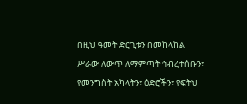በዚህ ዓመት ድርጊቱን በመከላከል ሥራው ለውጥ ለማምጣት ኅብረተሰቡን፣ የመንግስት አካላትን፣ ዕድሮችን፣ የፍትህ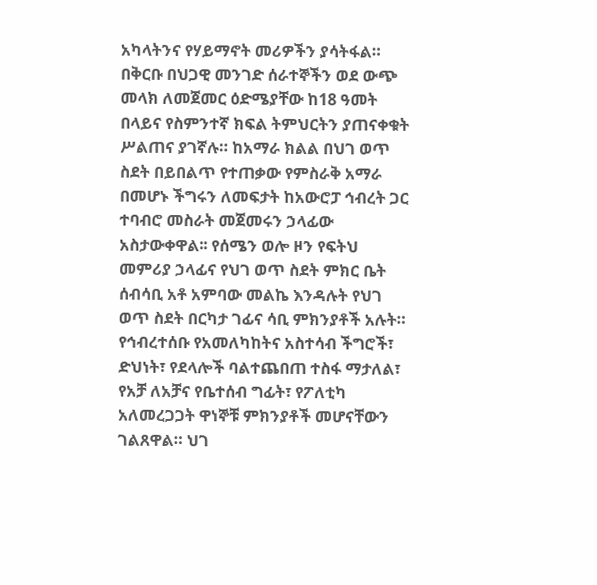አካላትንና የሃይማኖት መሪዎችን ያሳትፋል። በቅርቡ በህጋዊ መንገድ ሰራተኞችን ወደ ውጭ መላክ ለመጀመር ዕድሜያቸው ከ18 ዓመት በላይና የስምንተኛ ክፍል ትምህርትን ያጠናቀቁት ሥልጠና ያገኛሉ። ከአማራ ክልል በህገ ወጥ ስደት በይበልጥ የተጠቃው የምስራቅ አማራ በመሆኑ ችግሩን ለመፍታት ከአውሮፓ ኅብረት ጋር ተባብሮ መስራት መጀመሩን ኃላፊው አስታውቀዋል፡፡ የሰሜን ወሎ ዞን የፍትህ መምሪያ ኃላፊና የህገ ወጥ ስደት ምክር ቤት ሰብሳቢ አቶ አምባው መልኬ እንዳሉት የህገ ወጥ ስደት በርካታ ገፊና ሳቢ ምክንያቶች አሉት። የኅብረተሰቡ የአመለካከትና አስተሳብ ችግሮች፣ ድህነት፣ የደላሎች ባልተጨበጠ ተስፋ ማታለል፣ የአቻ ለአቻና የቤተሰብ ግፊት፣ የፖለቲካ አለመረጋጋት ዋነኞቹ ምክንያቶች መሆናቸውን ገልጸዋል። ህገ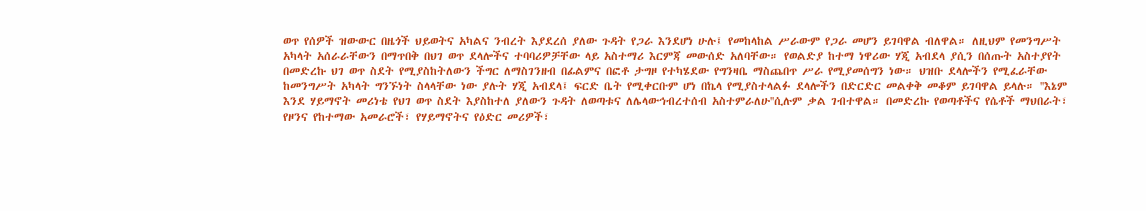ወጥ የሰዎች ዝውውር በዜጎች ህይወትና አካልና ንብረት እያደረሰ ያለው ጉዳት የጋራ እንደሆነ ሁሉ፤ የመከላከል ሥራውም የጋራ መሆን ይገባዋል ብለዋል። ለዚህም የመንግሥት አካላት አሰራራቸውን በማጥበቅ በህገ ወጥ ደላሎችና ተባባሪዎቻቸው ላይ አስተማሪ እርምጃ መውሰድ አለባቸው። የወልድያ ከተማ ነዋሪው ሃጂ አብደላ ያሲን በሰጡት አስተያየት በመድረኩ ህገ ወጥ ስደት የሚያስከትለውን ችግር ለማስገንዘብ በፊልምና በፎቶ ታግዞ የተካሄደው የግንዛቤ ማስጨበጥ ሥራ የሚያመሰግን ነው። ህዝቡ ደላሎችን የሚፈራቸው ከመንግሥት አካላት ግንኙነት ስላላቸው ነው ያሉት ሃጂ አብደላ፤ ፍርድ ቤት የሚቀርቡም ሆነ በኬላ የሚያስተላልፉ ደላሎችን በድርድር መልቀቅ መቆም ይገባዋል ይላሉ። ''እኔም እንደ ሃይማኖት መሪነቴ የህገ ወጥ ስደት እያስከተለ ያለውን ጉዳት ለወጣቱና ለሌላውኅብረተሰብ አስተምራለሁ''ሲሉም ቃል ገብተዋል። በመድረኩ የወጣቶችና የሴቶች ማህበራት፣ የዞንና የከተማው አመራሮች፣ የሃይማኖትና የዕድር መሪዎች፣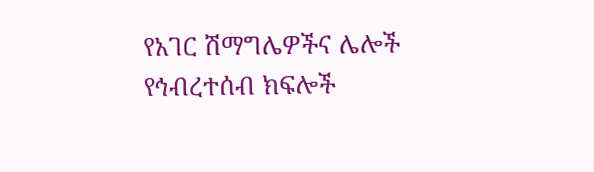የአገር ሽማግሌዎችና ሌሎች የኅብረተሰብ ክፍሎች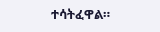ተሳትፈዋል።